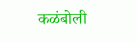कळंबोली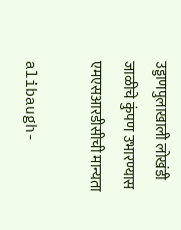उड्डाणपुलाखाली लोखंडी जाळीचे कुंपण उभारण्यास एमएसआरडीसीची मान्यता

alibaugh-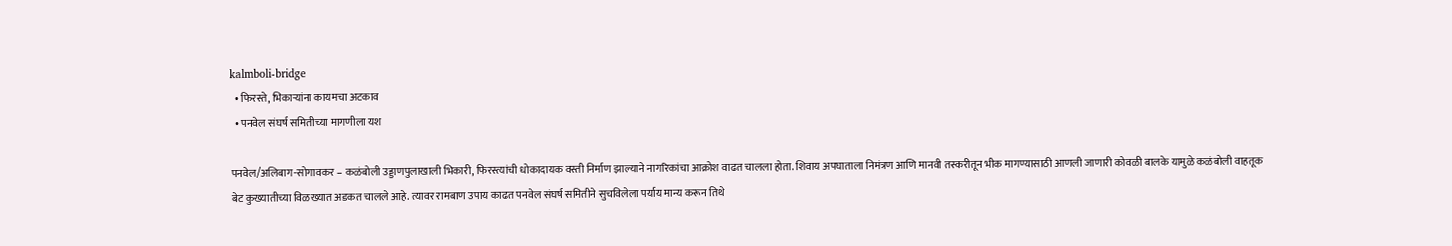kalmboli-bridge
  • फिरस्ते, भिकाऱ्यांना कायमचा अटकाव
  • पनवेल संघर्ष समितीच्या मागणीला यश

पनवेल/अलिबाग-सोगावकर – कळंबोली उड्डाणपुलाखाली भिकारी, फिरस्त्यांची धोकादायक वस्ती निर्माण झाल्याने नागरिकांचा आक्रोश वाढत चालला होता. शिवाय अपघाताला निमंत्रण आणि मानवी तस्करीतून भीक मागण्यासाठी आणली जाणारी कोवळी बालके यामुळे कळंबोली वाहतूक बेट कुख्यातीच्या विळख्यात अडकत चालले आहे. त्यावर रामबाण उपाय काढत पनवेल संघर्ष समितीने सुचविलेला पर्याय मान्य करून तिथे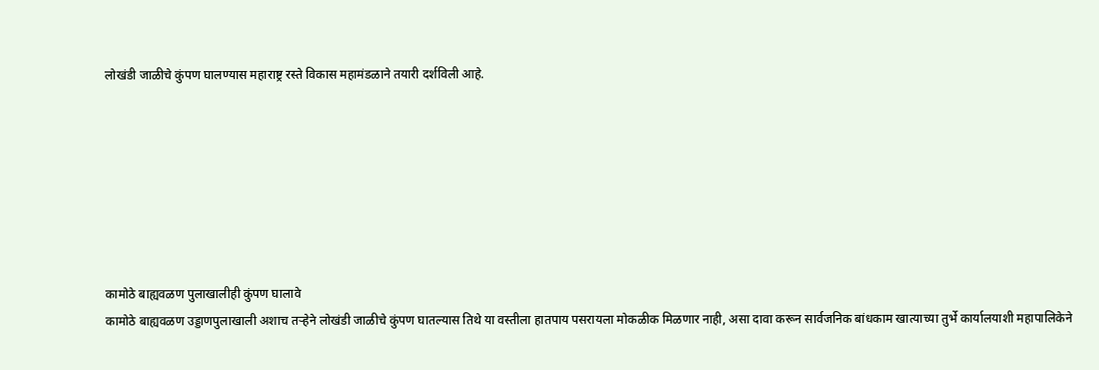लोखंडी जाळीचे कुंपण घालण्यास महाराष्ट्र रस्ते विकास महामंडळाने तयारी दर्शविली आहे.







कामोठे बाह्यवळण पुलाखालीही कुंपण घालावे
कामोठे बाह्यवळण उड्डाणपुलाखाली अशाच तऱ्हेने लोखंडी जाळीचे कुंपण घातल्यास तिथे या वस्तीला हातपाय पसरायला मोकळीक मिळणार नाही, असा दावा करून सार्वजनिक बांधकाम खात्याच्या तुर्भे कार्यालयाशी महापालिकेने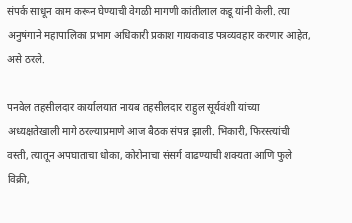संपर्क साधून काम करून घेण्याची वेगळी मागणी कांतीलाल कडू यांनी केली. त्या अनुषंगाने महापालिका प्रभाग अधिकारी प्रकाश गायकवाड पत्रव्यवहार करणार आहेत, असे ठरले.

पनवेल तहसीलदार कार्यालयात नायब तहसीलदार राहुल सूर्यवंशी यांच्या अध्यक्षतेखाली मागे ठरल्याप्रमाणे आज बैठक संपन्न झाली. भिकारी, फिरस्त्यांची वस्ती, त्यातून अपघाताचा धोका, कोरोनाचा संसर्ग वाढण्याची शक्यता आणि फुले विक्री,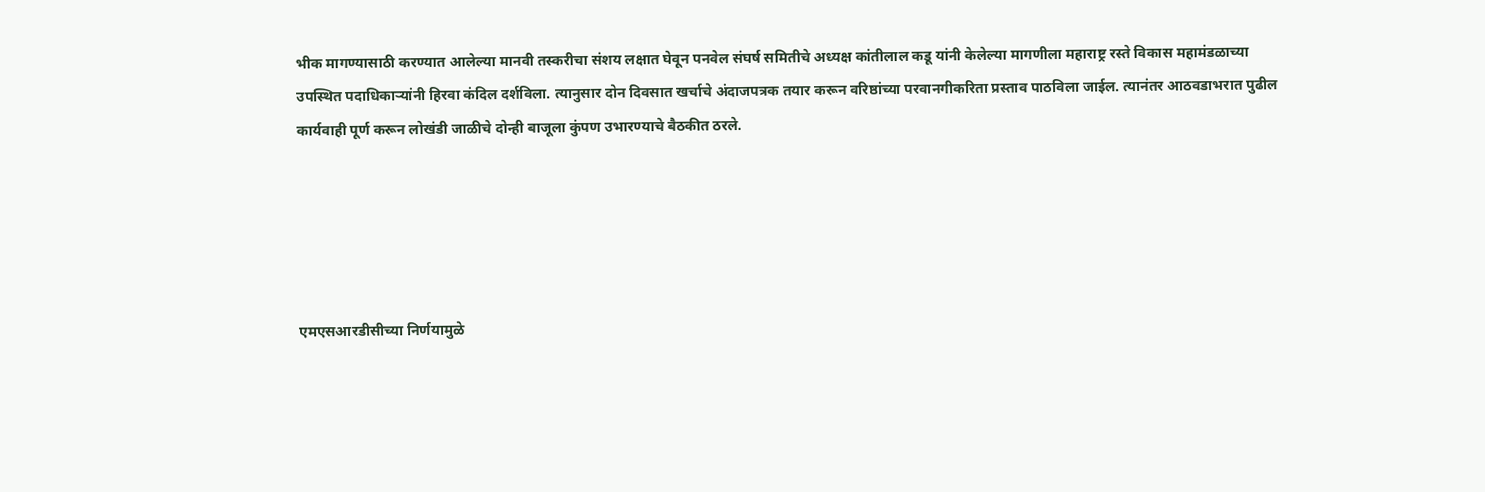भीक मागण्यासाठी करण्यात आलेल्या मानवी तस्करीचा संशय लक्षात घेवून पनवेल संघर्ष समितीचे अध्यक्ष कांतीलाल कडू यांनी केलेल्या मागणीला महाराष्ट्र रस्ते विकास महामंडळाच्या उपस्थित पदाधिकाऱ्यांनी हिरवा कंदिल दर्शविला. त्यानुसार दोन दिवसात खर्चाचे अंदाजपत्रक तयार करून वरिष्ठांच्या परवानगीकरिता प्रस्ताव पाठविला जाईल. त्यानंतर आठवडाभरात पुढील कार्यवाही पूर्ण करून लोखंडी जाळीचे दोन्ही बाजूला कुंपण उभारण्याचे बैठकीत ठरले.





एमएसआरडीसीच्या निर्णयामुळे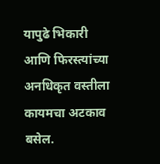यापुढे भिकारी आणि फिरस्त्यांच्या अनधिकृत वस्तीला कायमचा अटकाव बसेल.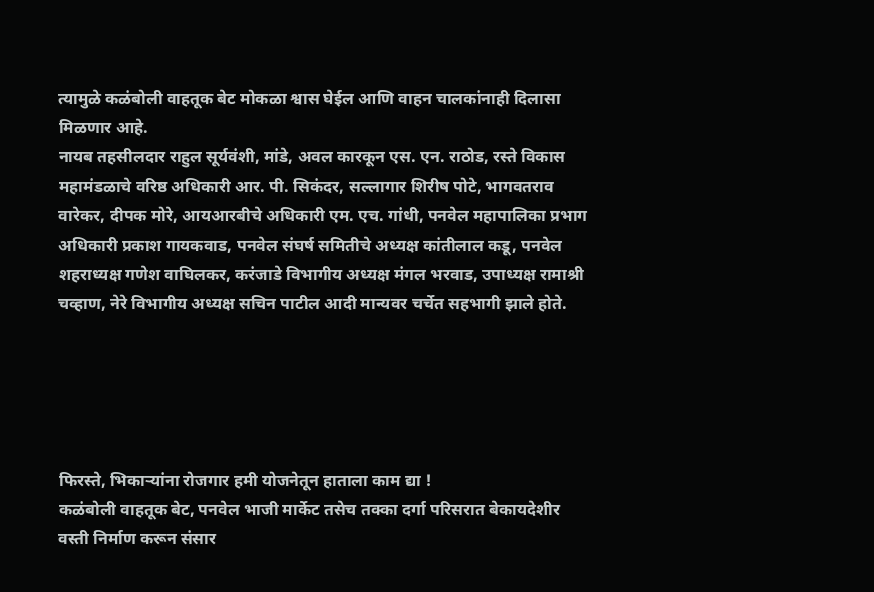त्यामुळे कळंबोली वाहतूक बेट मोकळा श्वास घेईल आणि वाहन चालकांनाही दिलासा मिळणार आहे.
नायब तहसीलदार राहुल सूर्यवंशी, मांडे, अवल कारकून एस. एन. राठोड, रस्ते विकास महामंडळाचे वरिष्ठ अधिकारी आर. पी. सिकंदर, सल्लागार शिरीष पोटे, भागवतराव वारेकर, दीपक मोरे, आयआरबीचे अधिकारी एम. एच. गांधी, पनवेल महापालिका प्रभाग अधिकारी प्रकाश गायकवाड, पनवेल संघर्ष समितीचे अध्यक्ष कांतीलाल कडू, पनवेल शहराध्यक्ष गणेश वाघिलकर, करंजाडे विभागीय अध्यक्ष मंगल भरवाड, उपाध्यक्ष रामाश्री चव्हाण, नेरे विभागीय अध्यक्ष सचिन पाटील आदी मान्यवर चर्चेत सहभागी झाले होते.





फिरस्ते, भिकाऱ्यांना रोजगार हमी योजनेतून हाताला काम द्या !
कळंबोली वाहतूक बेट, पनवेल भाजी मार्केट तसेच तक्का दर्गा परिसरात बेकायदेशीर वस्ती निर्माण करून संसार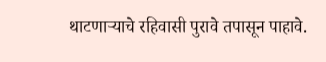थाटणाऱ्याचे रहिवासी पुरावे तपासून पाहावे.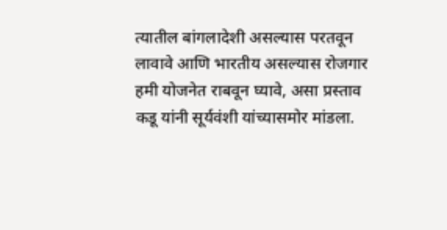त्यातील बांगलादेशी असल्यास परतवून लावावे आणि भारतीय असल्यास रोजगार हमी योजनेत राबवून घ्यावे, असा प्रस्ताव कडू यांनी सूर्यवंशी यांच्यासमोर मांडला.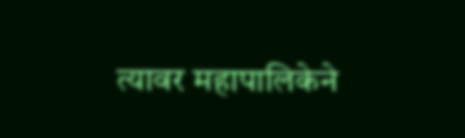त्यावर महापालिकेने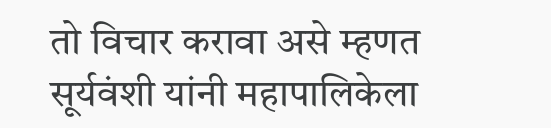तो विचार करावा असे म्हणत सूर्यवंशी यांनी महापालिकेला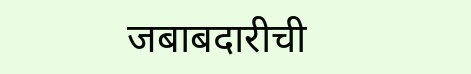जबाबदारीची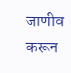जाणीव करून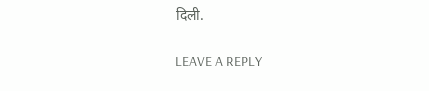दिली.

LEAVE A REPLY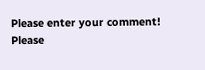Please enter your comment!
Please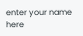enter your name here